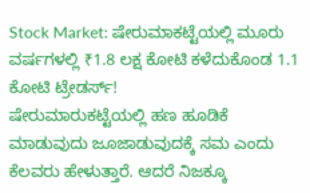Stock Market: ಷೇರುಮಾಕಟ್ಟೆಯಲ್ಲಿ ಮೂರು ವರ್ಷಗಳಲ್ಲಿ ₹1.8 ಲಕ್ಷ ಕೋಟಿ ಕಳೆದುಕೊಂಡ 1.1 ಕೋಟಿ ಟ್ರೇಡರ್ಸ್!
ಷೇರುಮಾರುಕಟ್ಟೆಯಲ್ಲಿ ಹಣ ಹೂಡಿಕೆ ಮಾಡುವುದು ಜೂಜಾಡುವುದಕ್ಕೆ ಸಮ ಎಂದು ಕೆಲವರು ಹೇಳುತ್ತಾರೆ. ಆದರೆ ನಿಜಕ್ಕೂ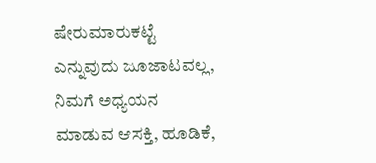ಷೇರುಮಾರುಕಟ್ಟೆ ಎನ್ನುವುದು ಜೂಜಾಟವಲ್ಲ, ನಿಮಗೆ ಅಧ್ಯಯನ ಮಾಡುವ ಆಸಕ್ತಿ, ಹೂಡಿಕೆ,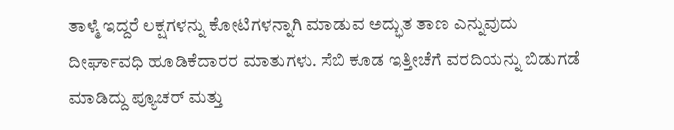ತಾಳ್ಮೆ ಇದ್ದರೆ ಲಕ್ಷಗಳನ್ನು ಕೋಟಿಗಳನ್ನಾಗಿ ಮಾಡುವ ಅದ್ಭುತ ತಾಣ ಎನ್ನುವುದು ದೀರ್ಘಾವಧಿ ಹೂಡಿಕೆದಾರರ ಮಾತುಗಳು. ಸೆಬಿ ಕೂಡ ಇತ್ತೀಚೆಗೆ ವರದಿಯನ್ನು ಬಿಡುಗಡೆ ಮಾಡಿದ್ದು ಪ್ಯೂಚರ್ ಮತ್ತು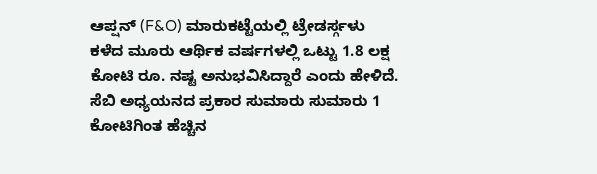ಆಪ್ಷನ್ (F&O) ಮಾರುಕಟ್ಟೆಯಲ್ಲಿ ಟ್ರೇಡರ್ಸ್ಗಳು ಕಳೆದ ಮೂರು ಆರ್ಥಿಕ ವರ್ಷಗಳಲ್ಲಿ ಒಟ್ಟು 1.8 ಲಕ್ಷ ಕೋಟಿ ರೂ. ನಷ್ಟ ಅನುಭವಿಸಿದ್ದಾರೆ ಎಂದು ಹೇಳಿದೆ.
ಸೆಬಿ ಅಧ್ಯಯನದ ಪ್ರಕಾರ ಸುಮಾರು ಸುಮಾರು 1 ಕೋಟಿಗಿಂತ ಹೆಚ್ಚಿನ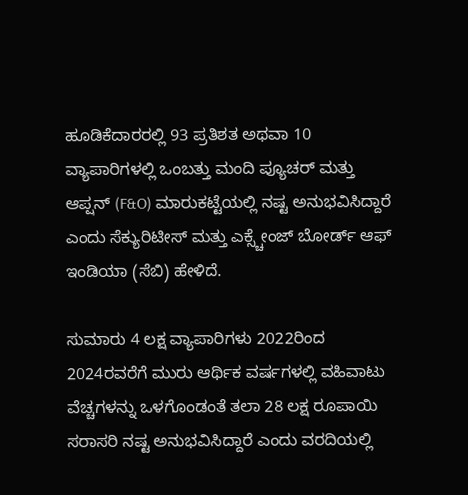ಹೂಡಿಕೆದಾರರಲ್ಲಿ 93 ಪ್ರತಿಶತ ಅಥವಾ 10 ವ್ಯಾಪಾರಿಗಳಲ್ಲಿ ಒಂಬತ್ತು ಮಂದಿ ಪ್ಯೂಚರ್ ಮತ್ತು ಆಪ್ಷನ್ (F&O) ಮಾರುಕಟ್ಟೆಯಲ್ಲಿ ನಷ್ಟ ಅನುಭವಿಸಿದ್ದಾರೆ ಎಂದು ಸೆಕ್ಯುರಿಟೀಸ್ ಮತ್ತು ಎಕ್ಸ್ಚೇಂಜ್ ಬೋರ್ಡ್ ಆಫ್ ಇಂಡಿಯಾ (ಸೆಬಿ) ಹೇಳಿದೆ.

ಸುಮಾರು 4 ಲಕ್ಷ ವ್ಯಾಪಾರಿಗಳು 2022ರಿಂದ 2024ರವರೆಗೆ ಮುರು ಆರ್ಥಿಕ ವರ್ಷಗಳಲ್ಲಿ ವಹಿವಾಟು ವೆಚ್ಚಗಳನ್ನು ಒಳಗೊಂಡಂತೆ ತಲಾ 28 ಲಕ್ಷ ರೂಪಾಯಿ ಸರಾಸರಿ ನಷ್ಟ ಅನುಭವಿಸಿದ್ದಾರೆ ಎಂದು ವರದಿಯಲ್ಲಿ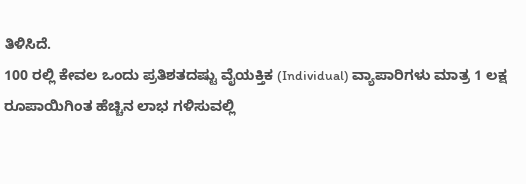ತಿಳಿಸಿದೆ.
100 ರಲ್ಲಿ ಕೇವಲ ಒಂದು ಪ್ರತಿಶತದಷ್ಟು ವೈಯಕ್ತಿಕ (Individual) ವ್ಯಾಪಾರಿಗಳು ಮಾತ್ರ 1 ಲಕ್ಷ ರೂಪಾಯಿಗಿಂತ ಹೆಚ್ಚಿನ ಲಾಭ ಗಳಿಸುವಲ್ಲಿ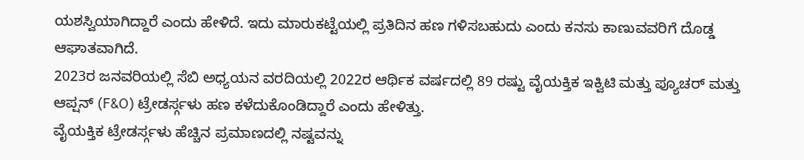ಯಶಸ್ವಿಯಾಗಿದ್ದಾರೆ ಎಂದು ಹೇಳಿದೆ. ಇದು ಮಾರುಕಟ್ಟೆಯಲ್ಲಿ ಪ್ರತಿದಿನ ಹಣ ಗಳಿಸಬಹುದು ಎಂದು ಕನಸು ಕಾಣುವವರಿಗೆ ದೊಡ್ಡ ಆಘಾತವಾಗಿದೆ.
2023ರ ಜನವರಿಯಲ್ಲಿ ಸೆಬಿ ಅಧ್ಯಯನ ವರದಿಯಲ್ಲಿ 2022ರ ಆರ್ಥಿಕ ವರ್ಷದಲ್ಲಿ 89 ರಷ್ಟು ವೈಯಕ್ತಿಕ ಇಕ್ವಿಟಿ ಮತ್ತು ಪ್ಯೂಚರ್ ಮತ್ತು ಆಪ್ಷನ್ (F&O) ಟ್ರೇಡರ್ಸ್ಗಳು ಹಣ ಕಳೆದುಕೊಂಡಿದ್ದಾರೆ ಎಂದು ಹೇಳಿತ್ತು.
ವೈಯಕ್ತಿಕ ಟ್ರೇಡರ್ಸ್ಗಳು ಹೆಚ್ಚಿನ ಪ್ರಮಾಣದಲ್ಲಿ ನಷ್ಟವನ್ನು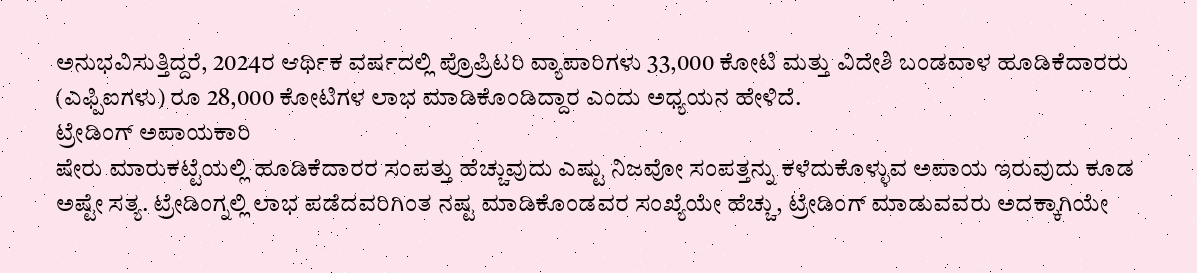ಅನುಭವಿಸುತ್ತಿದ್ದರೆ, 2024ರ ಆರ್ಥಿಕ ವರ್ಷದಲ್ಲಿ ಪ್ರೊಪ್ರಿಟರಿ ವ್ಯಾಪಾರಿಗಳು 33,000 ಕೋಟಿ ಮತ್ತು ವಿದೇಶಿ ಬಂಡವಾಳ ಹೂಡಿಕೆದಾರರು (ಎಫ್ಪಿಐಗಳು) ರೂ 28,000 ಕೋಟಿಗಳ ಲಾಭ ಮಾಡಿಕೊಂಡಿದ್ದಾರ ಎಂದು ಅಧ್ಯಯನ ಹೇಳಿದೆ.
ಟ್ರೇಡಿಂಗ್ ಅಪಾಯಕಾರಿ
ಷೇರು ಮಾರುಕಟ್ಟೆಯಲ್ಲಿ ಹೂಡಿಕೆದಾರರ ಸಂಪತ್ತು ಹೆಚ್ಚುವುದು ಎಷ್ಟು ನಿಜವೋ ಸಂಪತ್ತನ್ನು ಕಳೆದುಕೊಳ್ಳುವ ಅಪಾಯ ಇರುವುದು ಕೂಡ ಅಷ್ಟೇ ಸತ್ಯ. ಟ್ರೇಡಿಂಗ್ನಲ್ಲಿ ಲಾಭ ಪಡೆದವರಿಗಿಂತ ನಷ್ಟ ಮಾಡಿಕೊಂಡವರ ಸಂಖ್ಯೆಯೇ ಹೆಚ್ಚು, ಟ್ರೇಡಿಂಗ್ ಮಾಡುವವರು ಅದಕ್ಕಾಗಿಯೇ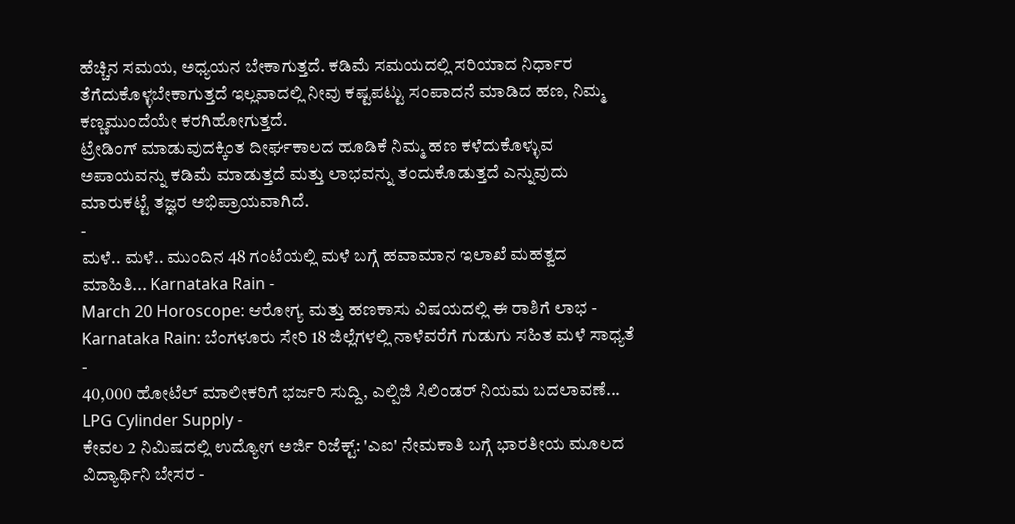ಹೆಚ್ಚಿನ ಸಮಯ, ಅಧ್ಯಯನ ಬೇಕಾಗುತ್ತದೆ. ಕಡಿಮೆ ಸಮಯದಲ್ಲಿ ಸರಿಯಾದ ನಿರ್ಧಾರ ತೆಗೆದುಕೊಳ್ಳಬೇಕಾಗುತ್ತದೆ ಇಲ್ಲವಾದಲ್ಲಿ ನೀವು ಕಷ್ಟಪಟ್ಟು ಸಂಪಾದನೆ ಮಾಡಿದ ಹಣ, ನಿಮ್ಮ ಕಣ್ಣಮುಂದೆಯೇ ಕರಗಿಹೋಗುತ್ತದೆ.
ಟ್ರೇಡಿಂಗ್ ಮಾಡುವುದಕ್ಕಿಂತ ದೀರ್ಘಕಾಲದ ಹೂಡಿಕೆ ನಿಮ್ಮ ಹಣ ಕಳೆದುಕೊಳ್ಳುವ ಅಪಾಯವನ್ನು ಕಡಿಮೆ ಮಾಡುತ್ತದೆ ಮತ್ತು ಲಾಭವನ್ನು ತಂದುಕೊಡುತ್ತದೆ ಎನ್ನುವುದು ಮಾರುಕಟ್ಟೆ ತಜ್ಞರ ಅಭಿಪ್ರಾಯವಾಗಿದೆ.
-
ಮಳೆ.. ಮಳೆ.. ಮುಂದಿನ 48 ಗಂಟೆಯಲ್ಲಿ ಮಳೆ ಬಗ್ಗೆ ಹವಾಮಾನ ಇಲಾಖೆ ಮಹತ್ವದ ಮಾಹಿತಿ... Karnataka Rain -
March 20 Horoscope: ಆರೋಗ್ಯ ಮತ್ತು ಹಣಕಾಸು ವಿಷಯದಲ್ಲಿ ಈ ರಾಶಿಗೆ ಲಾಭ -
Karnataka Rain: ಬೆಂಗಳೂರು ಸೇರಿ 18 ಜಿಲ್ಲೆಗಳಲ್ಲಿ ನಾಳೆವರೆಗೆ ಗುಡುಗು ಸಹಿತ ಮಳೆ ಸಾಧ್ಯತೆ -
40,000 ಹೋಟೆಲ್ ಮಾಲೀಕರಿಗೆ ಭರ್ಜರಿ ಸುದ್ದಿ, ಎಲ್ಪಿಜಿ ಸಿಲಿಂಡರ್ ನಿಯಮ ಬದಲಾವಣೆ... LPG Cylinder Supply -
ಕೇವಲ 2 ನಿಮಿಷದಲ್ಲಿ ಉದ್ಯೋಗ ಅರ್ಜಿ ರಿಜೆಕ್ಟ್: 'ಎಐ' ನೇಮಕಾತಿ ಬಗ್ಗೆ ಭಾರತೀಯ ಮೂಲದ ವಿದ್ಯಾರ್ಥಿನಿ ಬೇಸರ -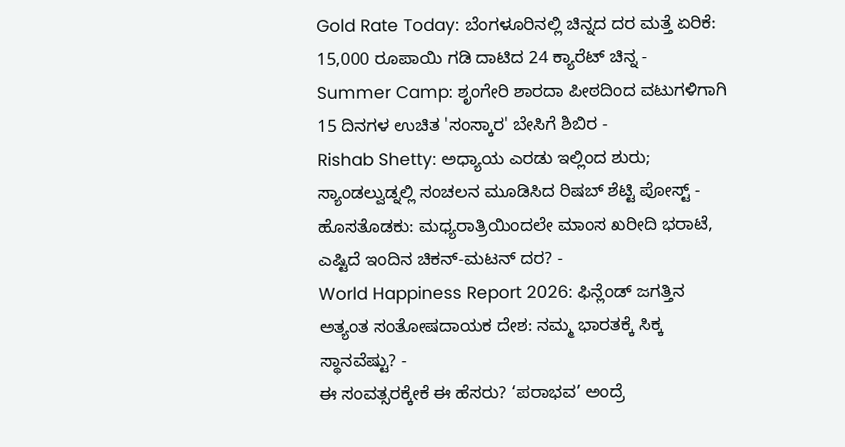Gold Rate Today: ಬೆಂಗಳೂರಿನಲ್ಲಿ ಚಿನ್ನದ ದರ ಮತ್ತೆ ಏರಿಕೆ: 15,000 ರೂಪಾಯಿ ಗಡಿ ದಾಟಿದ 24 ಕ್ಯಾರೆಟ್ ಚಿನ್ನ -
Summer Camp: ಶೃಂಗೇರಿ ಶಾರದಾ ಪೀಠದಿಂದ ವಟುಗಳಿಗಾಗಿ 15 ದಿನಗಳ ಉಚಿತ 'ಸಂಸ್ಕಾರ' ಬೇಸಿಗೆ ಶಿಬಿರ -
Rishab Shetty: ಅಧ್ಯಾಯ ಎರಡು ಇಲ್ಲಿಂದ ಶುರು; ಸ್ಯಾಂಡಲ್ವುಡ್ನಲ್ಲಿ ಸಂಚಲನ ಮೂಡಿಸಿದ ರಿಷಬ್ ಶೆಟ್ಟಿ ಪೋಸ್ಟ್ -
ಹೊಸತೊಡಕು: ಮಧ್ಯರಾತ್ರಿಯಿಂದಲೇ ಮಾಂಸ ಖರೀದಿ ಭರಾಟೆ, ಎಷ್ಟಿದೆ ಇಂದಿನ ಚಿಕನ್-ಮಟನ್ ದರ? -
World Happiness Report 2026: ಫಿನ್ಲೆಂಡ್ ಜಗತ್ತಿನ ಅತ್ಯಂತ ಸಂತೋಷದಾಯಕ ದೇಶ: ನಮ್ಮ ಭಾರತಕ್ಕೆ ಸಿಕ್ಕ ಸ್ಥಾನವೆಷ್ಟು? -
ಈ ಸಂವತ್ಸರಕ್ಕೇಕೆ ಈ ಹೆಸರು? ‘ಪರಾಭವ’ ಅಂದ್ರೆ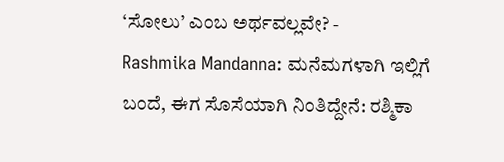‘ಸೋಲು’ ಎಂಬ ಅರ್ಥವಲ್ಲವೇ? -
Rashmika Mandanna: ಮನೆಮಗಳಾಗಿ ಇಲ್ಲಿಗೆ ಬಂದೆ, ಈಗ ಸೊಸೆಯಾಗಿ ನಿಂತಿದ್ದೇನೆ: ರಶ್ಮಿಕಾ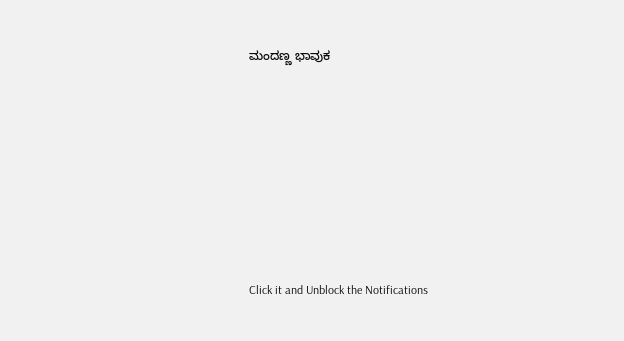ಮಂದಣ್ಣ ಭಾವುಕ












Click it and Unblock the Notifications